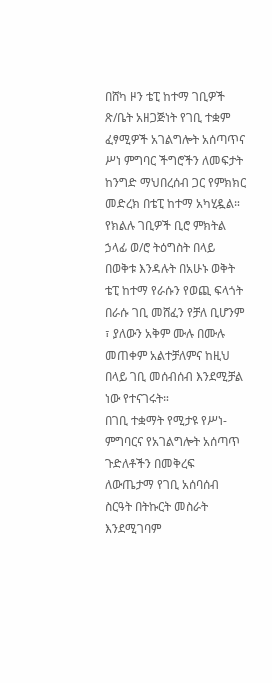በሸካ ዞን ቴፒ ከተማ ገቢዎች ጽ/ቤት አዘጋጅነት የገቢ ተቋም ፈፃሚዎች አገልግሎት አሰጣጥና ሥነ ምግባር ችግሮችን ለመፍታት ከንግድ ማህበረሰብ ጋር የምክክር መድረክ በቴፒ ከተማ አካሂዷል።
የክልሉ ገቢዎች ቢሮ ምክትል ኃላፊ ወ/ሮ ትዕግስት በላይ በወቅቱ እንዳሉት በአሁኑ ወቅት ቴፒ ከተማ የራሱን የወጪ ፍላጎት በራሱ ገቢ መሸፈን የቻለ ቢሆንም ፣ ያለውን አቅም ሙሉ በሙሉ መጠቀም አልተቻለምና ከዚህ በላይ ገቢ መሰብሰብ እንደሚቻል ነው የተናገሩት።
በገቢ ተቋማት የሚታዩ የሥነ-ምግባርና የአገልግሎት አሰጣጥ ጉድለቶችን በመቅረፍ ለውጤታማ የገቢ አሰባሰብ ስርዓት በትኩርት መስራት እንደሚገባም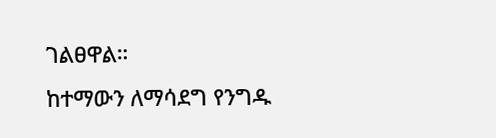ገልፀዋል።
ከተማውን ለማሳደግ የንግዱ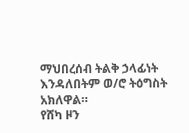ማህበረሰብ ትልቅ ኃላፊነት እንዳለበትም ወ/ሮ ትዕግስት አክለዋል።
የሸካ ዞን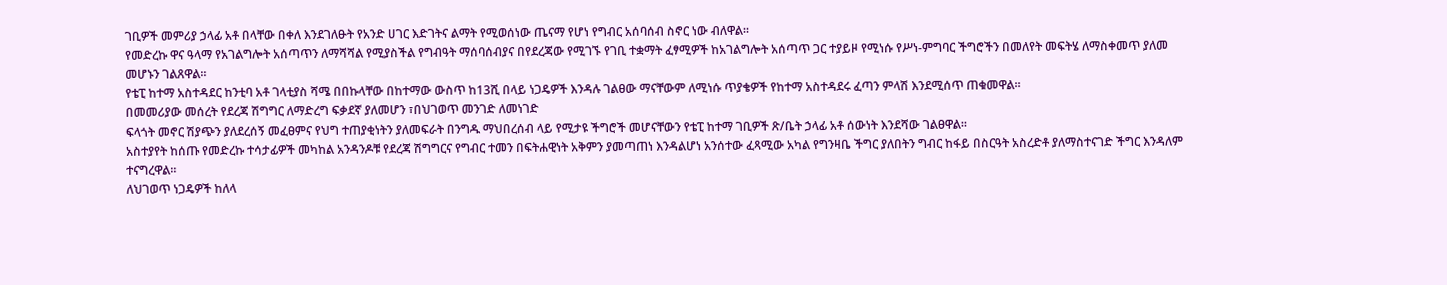ገቢዎች መምሪያ ኃላፊ አቶ በላቸው በቀለ እንደገለፁት የአንድ ሀገር እድገትና ልማት የሚወሰነው ጤናማ የሆነ የግብር አሰባሰብ ስኖር ነው ብለዋል።
የመድረኩ ዋና ዓላማ የአገልግሎት አሰጣጥን ለማሻሻል የሚያስችል የግብዓት ማሰባሰብያና በየደረጃው የሚገኙ የገቢ ተቋማት ፈፃሚዎች ከአገልግሎት አሰጣጥ ጋር ተያይዞ የሚነሱ የሥነ-ምግባር ችግሮችን በመለየት መፍትሄ ለማስቀመጥ ያለመ መሆኑን ገልጸዋል።
የቴፒ ከተማ አስተዳደር ከንቲባ አቶ ገላቲያስ ሻሜ በበኩላቸው በከተማው ውስጥ ከ13ሺ በላይ ነጋዴዎች እንዳሉ ገልፀው ማናቸውም ለሚነሱ ጥያቄዎች የከተማ አስተዳደሩ ፈጣን ምላሽ እንደሚሰጥ ጠቁመዋል።
በመመሪያው መሰረት የደረጃ ሽግግር ለማድረግ ፍቃደኛ ያለመሆን ፣በህገወጥ መንገድ ለመነገድ
ፍላጎት መኖር ሽያጭን ያለደረሰኝ መፈፀምና የህግ ተጠያቂነትን ያለመፍራት በንግዱ ማህበረሰብ ላይ የሚታዩ ችግሮች መሆናቸውን የቴፒ ከተማ ገቢዎች ጽ/ቤት ኃላፊ አቶ ሰውነት እንደሻው ገልፀዋል።
አስተያየት ከሰጡ የመድረኩ ተሳታፊዎች መካከል አንዳንዶቹ የደረጃ ሽግግርና የግብር ተመን በፍትሐዊነት አቅምን ያመጣጠነ እንዳልሆነ አንሰተው ፈጻሚው አካል የግንዛቤ ችግር ያለበትን ግብር ከፋይ በስርዓት አስረድቶ ያለማስተናገድ ችግር እንዳለም ተናግረዋል።
ለህገወጥ ነጋዴዎች ከለላ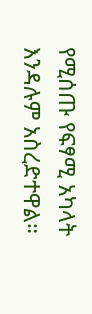የሚሰጡ የፍፃሚ አካላት እንዳሉም አስረድተዋል።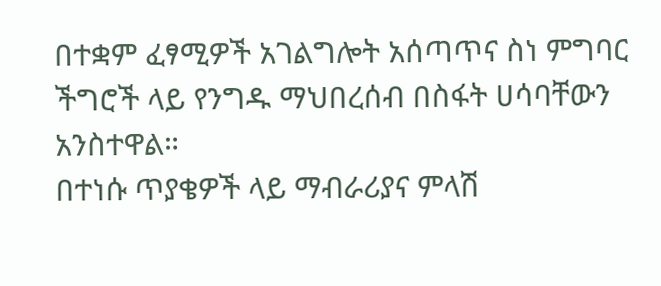በተቋም ፈፃሚዎች አገልግሎት አሰጣጥና ስነ ምግባር ችግሮች ላይ የንግዱ ማህበረሰብ በስፋት ሀሳባቸውን አንስተዋል።
በተነሱ ጥያቄዎች ላይ ማብራሪያና ምላሽ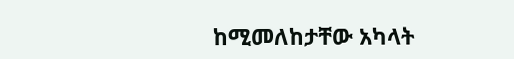ከሚመለከታቸው አካላት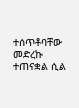ተሰጥቶባቸው መድረኩ ተጠናቋል ሲል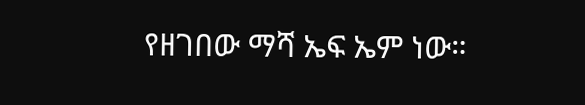የዘገበው ማሻ ኤፍ ኤም ነው።